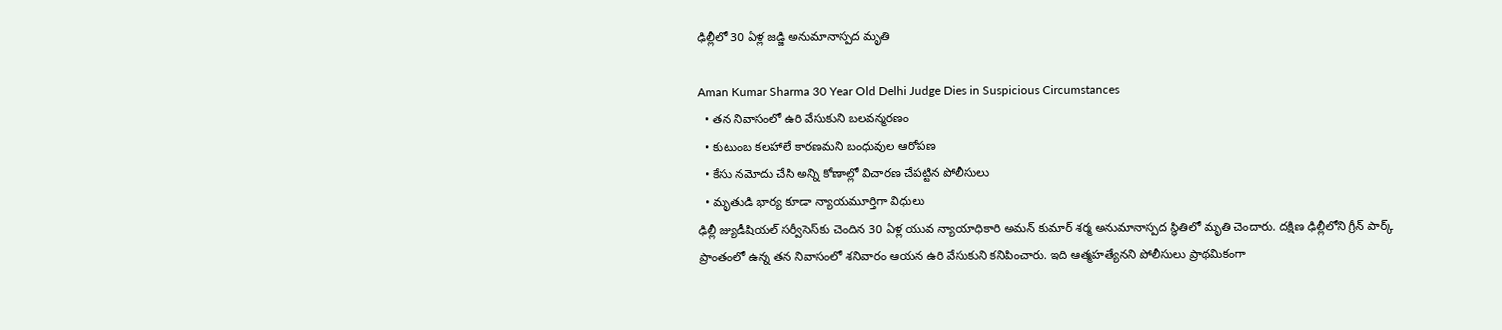ఢిల్లీలో 30 ఏళ్ల జడ్జి అనుమానాస్పద మృతి

Aman Kumar Sharma 30 Year Old Delhi Judge Dies in Suspicious Circumstances
  • తన నివాసంలో ఉరి వేసుకుని బలవన్మరణం
  • కుటుంబ కలహాలే కారణమని బంధువుల ఆరోపణ
  • కేసు నమోదు చేసి అన్ని కోణాల్లో విచారణ చేపట్టిన పోలీసులు
  • మృతుడి భార్య కూడా న్యాయమూర్తిగా విధులు
ఢిల్లీ జ్యుడీషియల్ సర్వీసెస్‌కు చెందిన 30 ఏళ్ల యువ న్యాయాధికారి అమన్ కుమార్ శర్మ అనుమానాస్పద స్థితిలో మృతి చెందారు. దక్షిణ ఢిల్లీలోని గ్రీన్ పార్క్ ప్రాంతంలో ఉన్న తన నివాసంలో శనివారం ఆయన ఉరి వేసుకుని కనిపించారు. ఇది ఆత్మహత్యేనని పోలీసులు ప్రాథమికంగా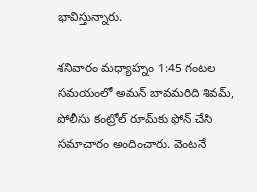భావిస్తున్నారు.

శనివారం మధ్యాహ్నం 1:45 గంటల సమయంలో అమన్ బావమరిది శివమ్, పోలీసు కంట్రోల్ రూమ్‌కు ఫోన్ చేసి సమాచారం అందించారు. వెంటనే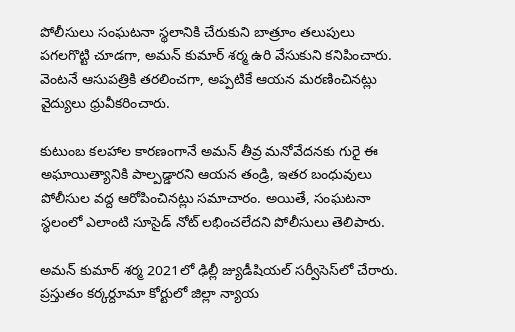పోలీసులు సంఘటనా స్థలానికి చేరుకుని బాత్రూం తలుపులు పగలగొట్టి చూడగా, అమన్ కుమార్ శర్మ ఉరి వేసుకుని కనిపించారు. వెంటనే ఆసుపత్రికి తరలించగా, అప్పటికే ఆయన మరణించినట్లు వైద్యులు ధ్రువీకరించారు.

కుటుంబ కలహాల కారణంగానే అమన్ తీవ్ర మనోవేదనకు గురై ఈ అఘాయిత్యానికి పాల్పడ్డారని ఆయన తండ్రి, ఇతర బంధువులు పోలీసుల వద్ద ఆరోపించినట్లు సమాచారం. అయితే, సంఘటనా స్థలంలో ఎలాంటి సూసైడ్ నోట్ లభించలేదని పోలీసులు తెలిపారు.

అమన్ కుమార్ శర్మ 2021లో ఢిల్లీ జ్యుడీషియల్ సర్వీసెస్‌లో చేరారు. ప్రస్తుతం కర్కర్దూమా కోర్టులో జిల్లా న్యాయ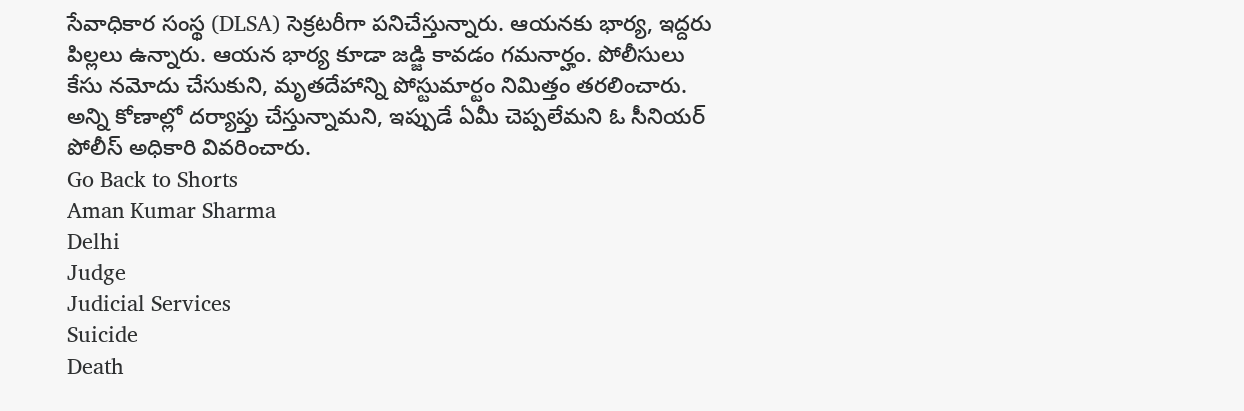సేవాధికార సంస్థ (DLSA) సెక్రటరీగా పనిచేస్తున్నారు. ఆయనకు భార్య, ఇద్దరు పిల్లలు ఉన్నారు. ఆయన భార్య కూడా జడ్జి కావడం గమనార్హం. పోలీసులు కేసు నమోదు చేసుకుని, మృతదేహాన్ని పోస్టుమార్టం నిమిత్తం తరలించారు. అన్ని కోణాల్లో దర్యాప్తు చేస్తున్నామని, ఇప్పుడే ఏమీ చెప్పలేమని ఓ సీనియర్ పోలీస్ అధికారి వివరించారు.
Go Back to Shorts
Aman Kumar Sharma
Delhi
Judge
Judicial Services
Suicide
Death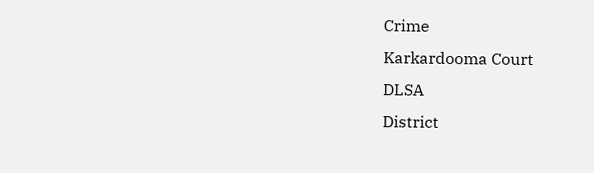Crime
Karkardooma Court
DLSA
District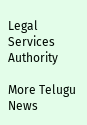Legal Services Authority

More Telugu News